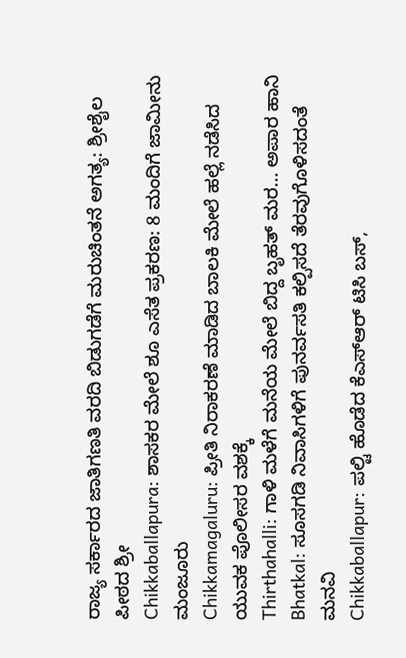ರಾಜ್ಯ ಸರ್ಕಾರದ ಜಾತಿಗಣತಿ ವರದಿ ಬಿಡುಗಡೆಗೆ ಮರುಚಿಂತನೆ ಅಗತ್ಯ: ಶ್ರೀಶೈಲ ಪೀಠದ ಶ್ರೀ
Chikkaballapura: ಶಾಸಕರ ಮೇಲೆ ಶೂ ಎಸೆತ ಪ್ರಕರಣ: 8 ಮಂದಿಗೆ ಜಾಮೀನು ಮಂಜೂರು
Chikkamagaluru: ಪ್ರೀತಿ ನಿರಾಕರಣೆ ಮಾಡಿದ ಬಾಲಕಿ ಮೇಲೆ ಹಲ್ಲೆ ನಡೆಸಿದ ಯುವಕ ಪೊಲೀಸರ ವಶಕ್ಕೆ
Thirthahalli: ಗಾಳಿ ಮಳೆಗೆ ಮನೆಯ ಮೇಲೆ ಬಿದ್ದ ಬೃಹತ್ ಮರ... ಅಪಾರ ಹಾನಿ
Bhatkal: ಸೂಸಗಡಿ ನಿವಾಸಿಗಳಿಗೆ ಪುನರ್ವಸತಿ ಕಲ್ಪಿಸದೆ ತೆರವುಗೊಳಿಸದಂತೆ ಮನವಿ
Chikkaballapur: ಪಲ್ಟಿ ಹೊಡೆದ ಕೆಎಸ್ಆರ್ ಟಿಸಿ ಬಸ್,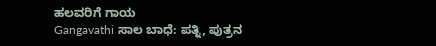ಹಲವರಿಗೆ ಗಾಯ
Gangavathi ಸಾಲ ಬಾಧೆ: ಪತ್ನಿ, ಪುತ್ರನ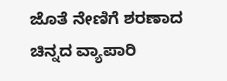ಜೊತೆ ನೇಣಿಗೆ ಶರಣಾದ ಚಿನ್ನದ ವ್ಯಾಪಾರಿ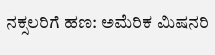ನಕ್ಸಲರಿಗೆ ಹಣ: ಅಮೆರಿಕ ಮಿಷನರಿ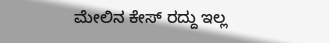ಮೇಲಿನ ಕೇಸ್ ರದ್ದು ಇಲ್ಲ